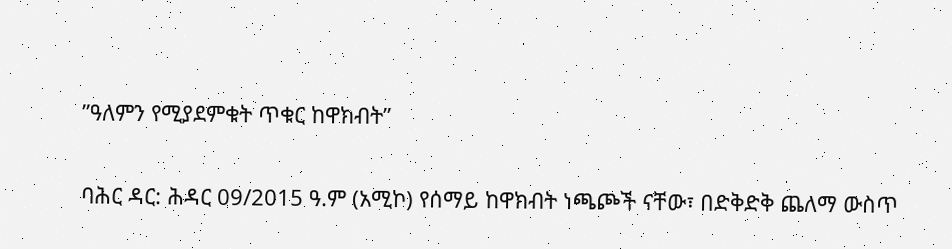ʺዓለምን የሚያደምቁት ጥቁር ከዋክብት”

ባሕር ዳር: ሕዳር 09/2015 ዓ.ም (አሚኮ) የሰማይ ከዋክብት ነጫጮች ናቸው፣ በድቅድቅ ጨለማ ውስጥ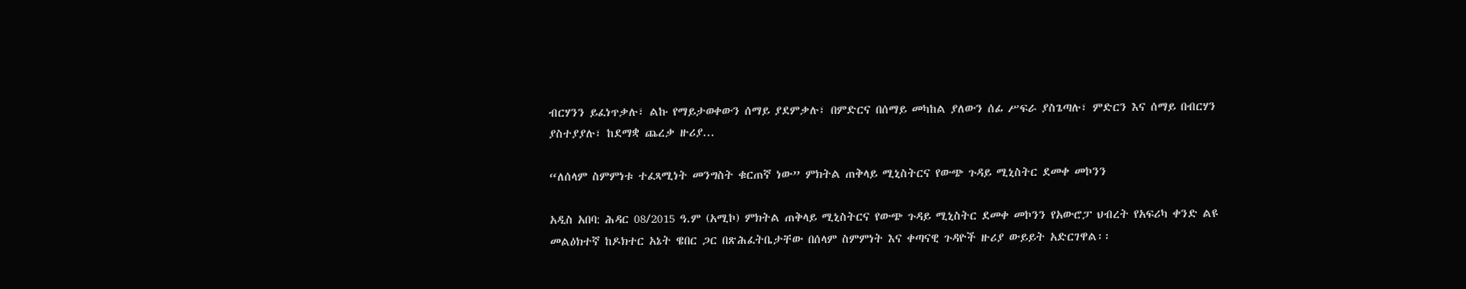ብርሃንን ይፈነጥቃሉ፣ ልኩ የማይታወቀውን ሰማይ ያደምቃሉ፣ በምድርና በሰማይ መካከል ያለውን ሰፊ ሥፍራ ያስጌጣሉ፣ ምድርን እና ሰማይ በብርሃን ያስተያያሉ፣ ከደማቋ ጨረቃ ዙሪያ...

“ለሰላም ስምምነቱ ተፈጻሚነት መንግስት ቁርጠኛ ነው” ምክትል ጠቅላይ ሚኒስትርና የውጭ ጉዳይ ሚኒስትር ደመቀ መኮንን

አዲስ አበባ: ሕዳር 08/2015 ዓ.ም (አሚኮ) ምክትል ጠቅላይ ሚኒስትርና የውጭ ጉዳይ ሚኒስትር ደመቀ መኮንን የአውሮፓ ህብረት የአፍሪካ ቀንድ ልዩ መልዕክተኛ ከዶክተር አኔት ዌበር ጋር በጽሕፈትቤታቸው በሰላም ስምምነት እና ቀጣናዊ ጉዳዮች ዙሪያ ውይይት አድርገዋል፡፡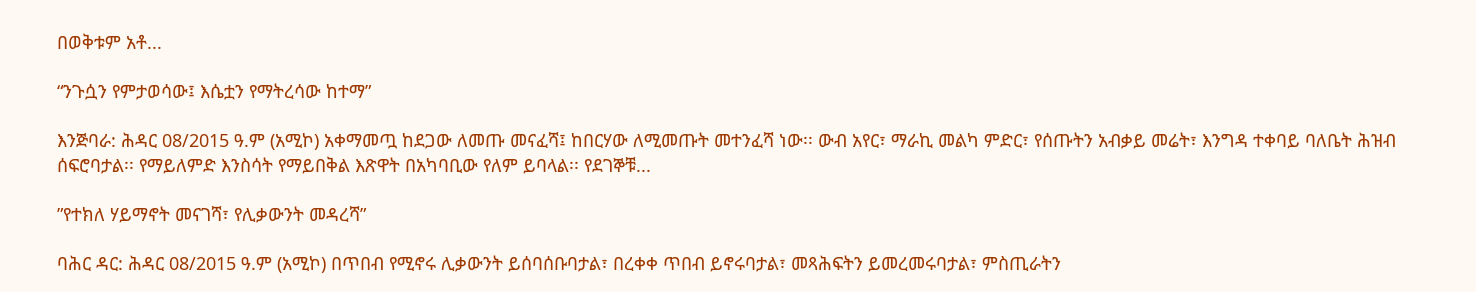በወቅቱም አቶ...

“ንጉሷን የምታወሳው፤ እሴቷን የማትረሳው ከተማ”

እንጅባራ: ሕዳር 08/2015 ዓ.ም (አሚኮ) አቀማመጧ ከደጋው ለመጡ መናፈሻ፤ ከበርሃው ለሚመጡት መተንፈሻ ነው፡፡ ውብ አየር፣ ማራኪ መልካ ምድር፣ የሰጡትን አብቃይ መሬት፣ እንግዳ ተቀባይ ባለቤት ሕዝብ ሰፍሮባታል፡፡ የማይለምድ እንስሳት የማይበቅል እጽዋት በአካባቢው የለም ይባላል፡፡ የደገኞቹ...

ʺየተክለ ሃይማኖት መናገሻ፣ የሊቃውንት መዳረሻ”

ባሕር ዳር: ሕዳር 08/2015 ዓ.ም (አሚኮ) በጥበብ የሚኖሩ ሊቃውንት ይሰባሰቡባታል፣ በረቀቀ ጥበብ ይኖሩባታል፣ መጻሕፍትን ይመረመሩባታል፣ ምስጢራትን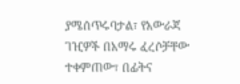ያሜሰጥሩባታል፣ የአውራጃ ገዢዎች በአማሩ ፈረሶቻቸው ተቀምጠው፣ በፊትና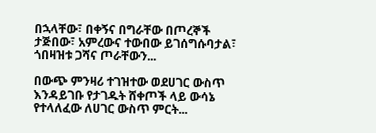በኋላቸው፣ በቀኝና በግራቸው በጦረኞች ታጅበው፣ አምረውና ተውበው ይገሰግሱባታል፣ ጎበዛዝቱ ጋሻና ጦራቸውን...

በውጭ ምንዛሪ ተገዝተው ወደሀገር ውስጥ እንዳይገቡ የታገዱት ሸቀጦች ላይ ውሳኔ የተላለፈው ለሀገር ውስጥ ምርት...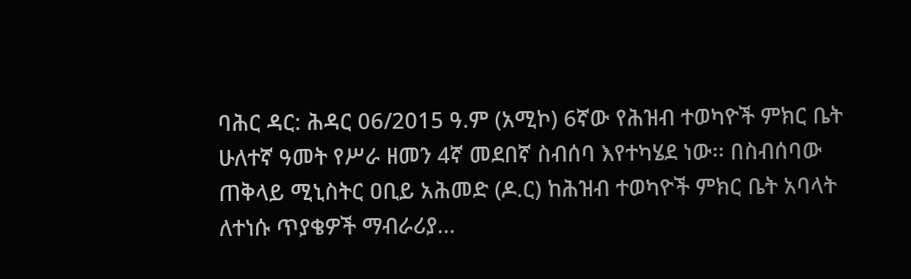ባሕር ዳር: ሕዳር 06/2015 ዓ.ም (አሚኮ) 6ኛው የሕዝብ ተወካዮች ምክር ቤት ሁለተኛ ዓመት የሥራ ዘመን 4ኛ መደበኛ ስብሰባ እየተካሄደ ነው፡፡ በስብሰባው ጠቅላይ ሚኒስትር ዐቢይ አሕመድ (ዶ.ር) ከሕዝብ ተወካዮች ምክር ቤት አባላት ለተነሱ ጥያቄዎች ማብራሪያ...